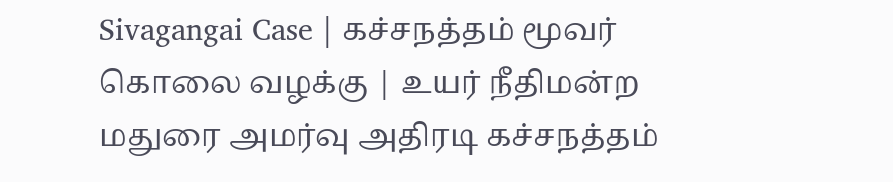Sivagangai Case | கச்சநத்தம் மூவர் கொலை வழக்கு | உயர் நீதிமன்ற மதுரை அமர்வு அதிரடி கச்சநத்தம்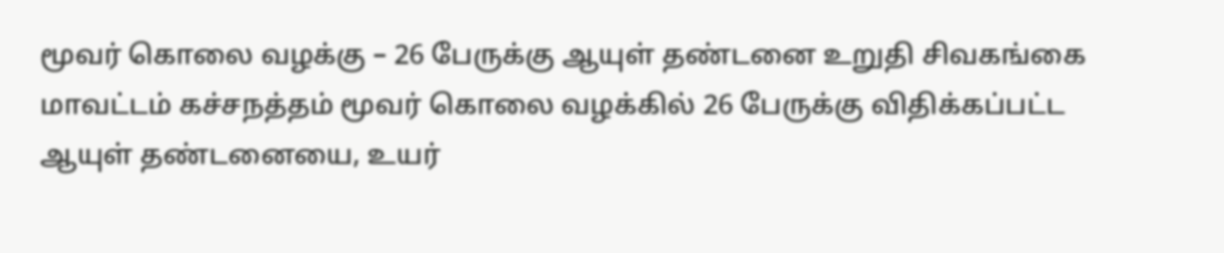மூவர் கொலை வழக்கு – 26 பேருக்கு ஆயுள் தண்டனை உறுதி சிவகங்கை மாவட்டம் கச்சநத்தம் மூவர் கொலை வழக்கில் 26 பேருக்கு விதிக்கப்பட்ட ஆயுள் தண்டனையை, உயர்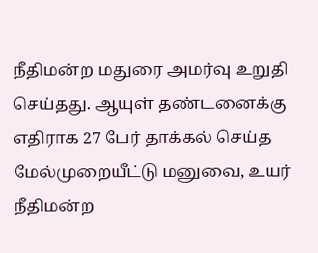நீதிமன்ற மதுரை அமர்வு உறுதி செய்தது. ஆயுள் தண்டனைக்கு எதிராக 27 பேர் தாக்கல் செய்த மேல்முறையீட்டு மனுவை, உயர் நீதிமன்ற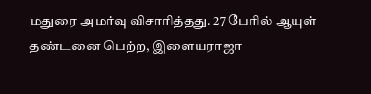மதுரை அமர்வு விசாரித்தது. 27 பேரில் ஆயுள் தண்டனை பெற்ற, இளையராஜா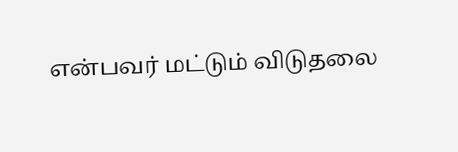என்பவர் மட்டும் விடுதலை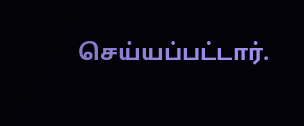செய்யப்பட்டார்.